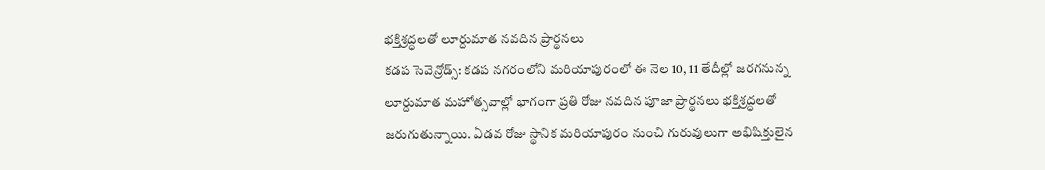భక్తిశ్రద్ధలతో లూర్దుమాత నవదిన ప్రార్థనలు
కడప సెవెన్రోడ్స్: కడప నగరంలోని మరియాపురంలో ఈ నెల 10, 11 తేదీల్లో జరగనున్న లూర్దుమాత మహోత్సవాల్లో భాగంగా ప్రతి రోజు నవదిన పూజా ప్రార్థనలు భక్తిశ్రద్ధలతో జరుగుతున్నాయి. ఏడవ రోజు స్థానిక మరియాపురం నుంచి గురువులుగా అభిషిక్తులైన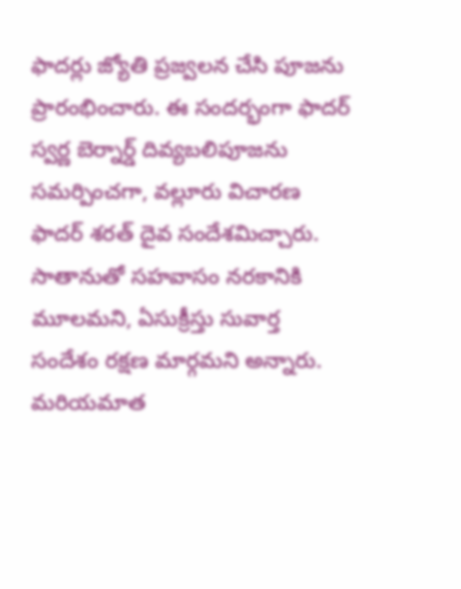ఫాదర్లు జ్యోతి ప్రజ్వలన చేసి పూజను ప్రారంభించారు. ఈ సందర్భంగా ఫాదర్ స్వర్ణ బెర్నార్డ్ దివ్యబలిపూజను సమర్పించగా, వల్లూరు విచారణ ఫాదర్ శరత్ దైవ సందేశమిచ్చారు. సాతానుతో సహవాసం నరకానికి మూలమని, ఏసుక్రీస్తు సువార్త సందేశం రక్షణ మార్గమని అన్నారు. మరియమాత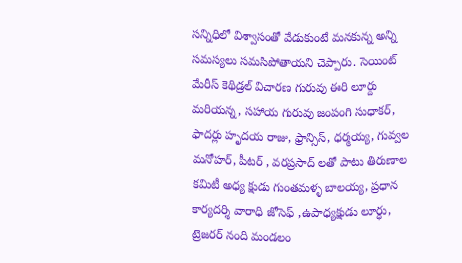సన్నిధిలో విశ్వాసంతో వేడుకుంటే మనకున్న అన్ని సమస్యలు సమసిపోతాయని చెప్పారు. సెయింట్ మేరీస్ కెథిడ్రల్ విచారణ గురువు ఈరి లూర్దు మరియన్న, సహాయ గురువు జంపంగి సుధాకర్, ఫాదర్లు హృదయ రాజు, ఫ్రాన్సిస్, ధర్మయ్య, గువ్వల మనోహర్, పీటర్ , వరప్రసాద్ లతో పాటు తిరుణాల కమిటీ అధ్య క్షుడు గుంతమళ్ళ బాలయ్య, ప్రధాన కార్యదర్శి వారాధి జోసెఫ్ ,ఉపాధ్యక్షుడు లూర్ధు, ట్రెజరర్ నంది మండలం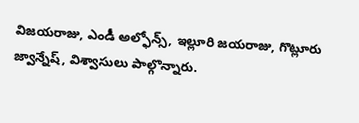విజయరాజు, ఎండీ అల్ఫోన్స్, ఇల్లూరి జయరాజు, గొట్లూరు జ్వాన్నేష్, విశ్వాసులు పాల్గొన్నారు.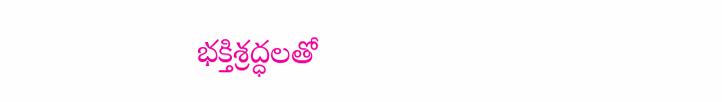భక్తిశ్రద్ధలతో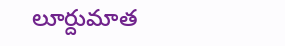లూర్దుమాత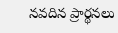నవదిన ప్రార్థనలు